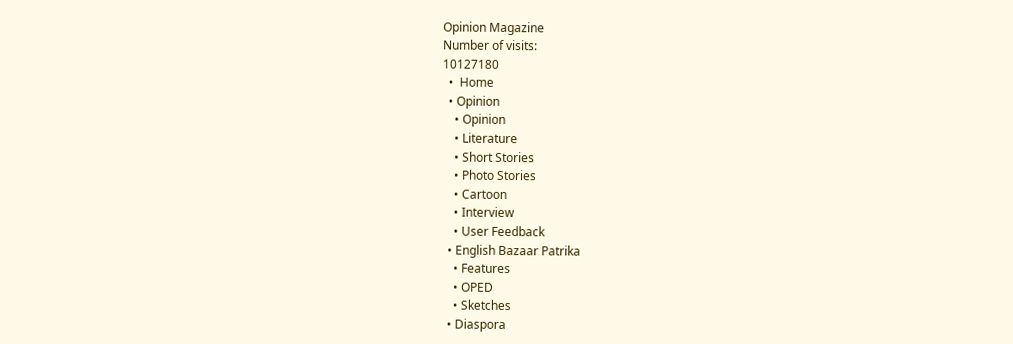Opinion Magazine
Number of visits:
10127180
  •  Home
  • Opinion
    • Opinion
    • Literature
    • Short Stories
    • Photo Stories
    • Cartoon
    • Interview
    • User Feedback
  • English Bazaar Patrika
    • Features
    • OPED
    • Sketches
  • Diaspora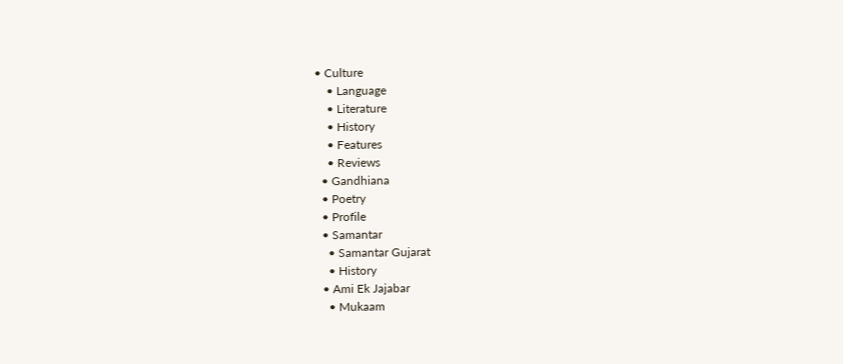• Culture
    • Language
    • Literature
    • History
    • Features
    • Reviews
  • Gandhiana
  • Poetry
  • Profile
  • Samantar
    • Samantar Gujarat
    • History
  • Ami Ek Jajabar
    • Mukaam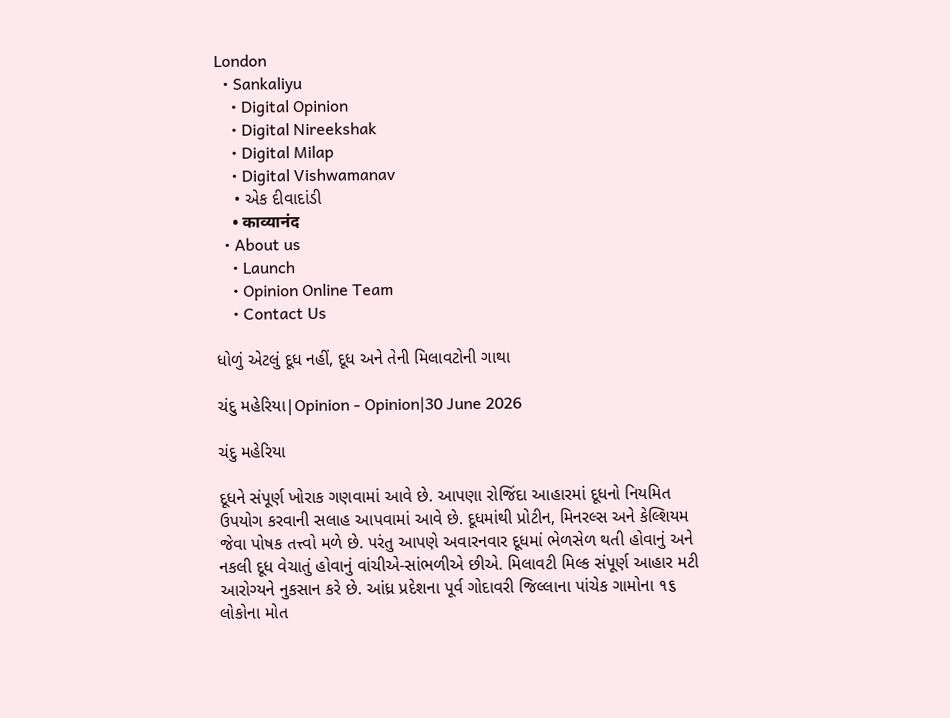London
  • Sankaliyu
    • Digital Opinion
    • Digital Nireekshak
    • Digital Milap
    • Digital Vishwamanav
    • એક દીવાદાંડી
    • काव्यानंद
  • About us
    • Launch
    • Opinion Online Team
    • Contact Us

ધોળું એટલું દૂધ નહીં, દૂધ અને તેની મિલાવટોની ગાથા

ચંદુ મહેરિયા|Opinion - Opinion|30 June 2026

ચંદુ મહેરિયા

દૂધને સંપૂર્ણ ખોરાક ગણવામાં આવે છે. આપણા રોજિંદા આહારમાં દૂધનો નિયમિત ઉપયોગ કરવાની સલાહ આપવામાં આવે છે. દૂધમાંથી પ્રોટીન, મિનરલ્સ અને કેલ્શિયમ જેવા પોષક તત્ત્વો મળે છે. પરંતુ આપણે અવારનવાર દૂધમાં ભેળસેળ થતી હોવાનું અને નકલી દૂધ વેચાતું હોવાનું વાંચીએ-સાંભળીએ છીએ. મિલાવટી મિલ્ક સંપૂર્ણ આહાર મટી આરોગ્યને નુકસાન કરે છે. આંધ્ર પ્રદેશના પૂર્વ ગોદાવરી જિલ્લાના પાંચેક ગામોના ૧૬ લોકોના મોત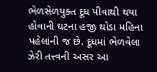ભેળસેળયુક્ત દૂધ પીવાથી થયા હોવાની ઘટના હજી થોડા મહિના પહેલાંની જ છે. દૂધમાં ભેળવેલા ઝેરી તત્ત્વની અસર આ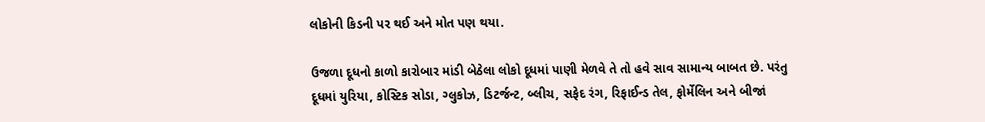લોકોની કિડની પર થઈ અને મોત પણ થયા.

ઉજળા દૂધનો કાળો કારોબાર માંડી બેઠેલા લોકો દૂધમાં પાણી મેળવે તે તો હવે સાવ સામાન્ય બાબત છે. પરંતુ દૂધમાં યુરિયા, કોસ્ટિક સોડા, ગ્લુકોઝ, ડિટર્જન્ટ, બ્લીચ, સફેદ રંગ, રિફાઈન્ડ તેલ, ફોર્મેલિન અને બીજાં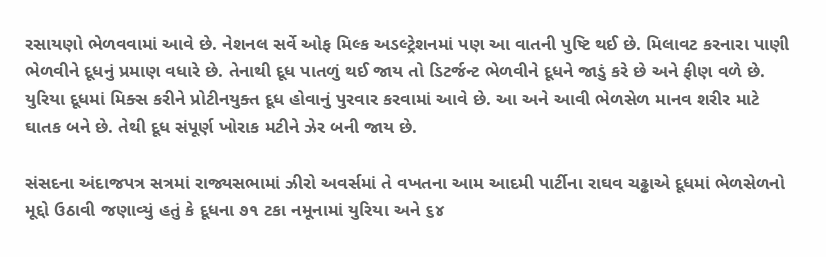રસાયણો ભેળવવામાં આવે છે. નેશનલ સર્વે ઓફ મિલ્ક અડલ્ટ્રેશનમાં પણ આ વાતની પુષ્ટિ થઈ છે. મિલાવટ કરનારા પાણી ભેળવીને દૂધનું પ્રમાણ વધારે છે. તેનાથી દૂધ પાતળું થઈ જાય તો ડિટર્જન્ટ ભેળવીને દૂધને જાડું કરે છે અને ફીણ વળે છે. યુરિયા દૂધમાં મિક્સ કરીને પ્રોટીનયુક્ત દૂધ હોવાનું પુરવાર કરવામાં આવે છે. આ અને આવી ભેળસેળ માનવ શરીર માટે ઘાતક બને છે. તેથી દૂધ સંપૂર્ણ ખોરાક મટીને ઝેર બની જાય છે.

સંસદના અંદાજપત્ર સત્રમાં રાજ્યસભામાં ઝીરો અવર્સમાં તે વખતના આમ આદમી પાર્ટીના રાઘવ ચઢ્ઢાએ દૂધમાં ભેળસેળનો મૂદ્દો ઉઠાવી જણાવ્યું હતું કે દૂધના ૭૧ ટકા નમૂનામાં યુરિયા અને ૬૪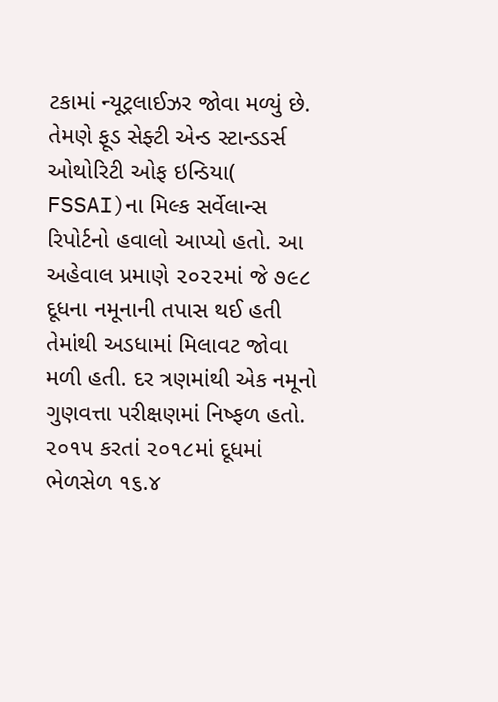ટકામાં ન્યૂટ્રલાઈઝર જોવા મળ્યું છે. તેમણે ફૂડ સેફ્ટી એન્ડ સ્ટાન્ડડર્સ ઓથોરિટી ઓફ ઇન્ડિયા( FSSAI)ના મિલ્ક સર્વેલાન્સ રિપોર્ટનો હવાલો આપ્યો હતો. આ અહેવાલ પ્રમાણે ૨૦૨૨માં જે ૭૯૮ દૂધના નમૂનાની તપાસ થઈ હતી તેમાંથી અડધામાં મિલાવટ જોવા મળી હતી. દર ત્રણમાંથી એક નમૂનો ગુણવત્તા પરીક્ષણમાં નિષ્ફળ હતો. ૨૦૧૫ કરતાં ૨૦૧૮માં દૂધમાં ભેળસેળ ૧૬.૪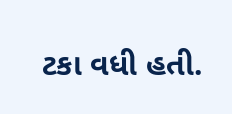ટકા વધી હતી.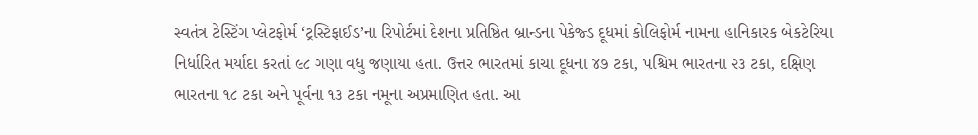સ્વતંત્ર ટેસ્ટિંગ પ્લેટફોર્મ ‘ટ્રસ્ટિફાઈડ’ના રિપોર્ટમાં દેશના પ્રતિષ્ઠિત બ્રાન્ડના પેકેજ્ડ દૂધમાં કોલિફોર્મ નામના હાનિકારક બેકટેરિયા નિર્ધારિત મર્યાદા કરતાં ૯૮ ગણા વધુ જણાયા હતા. ઉત્તર ભારતમાં કાચા દૂધના ૪૭ ટકા, પશ્ચિમ ભારતના ૨૩ ટકા, દક્ષિણ ભારતના ૧૮ ટકા અને પૂર્વના ૧૩ ટકા નમૂના અપ્રમાણિત હતા. આ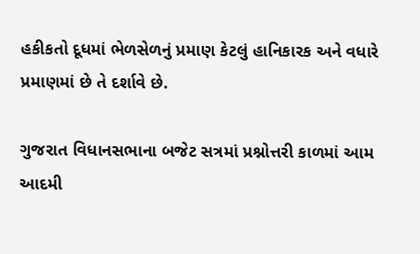હકીકતો દૂધમાં ભેળસેળનું પ્રમાણ કેટલું હાનિકારક અને વધારે પ્રમાણમાં છે તે દર્શાવે છે.

ગુજરાત વિધાનસભાના બજેટ સત્રમાં પ્રશ્નોત્તરી કાળમાં આમ આદમી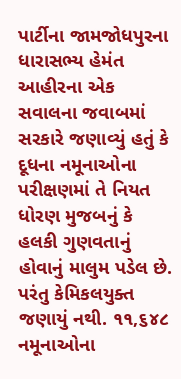પાર્ટીના જામજોધપુરના  ધારાસભ્ય હેમંત આહીરના એક સવાલના જવાબમાં સરકારે જણાવ્યું હતું કે દૂધના નમૂનાઓના પરીક્ષણમાં તે નિયત ધોરણ મુજબનું કે હલકી ગુણવતાનું હોવાનું માલુમ પડેલ છે. પરંતુ કેમિકલયુક્ત જણાયું નથી. ૧૧,૬૪૮ નમૂનાઓના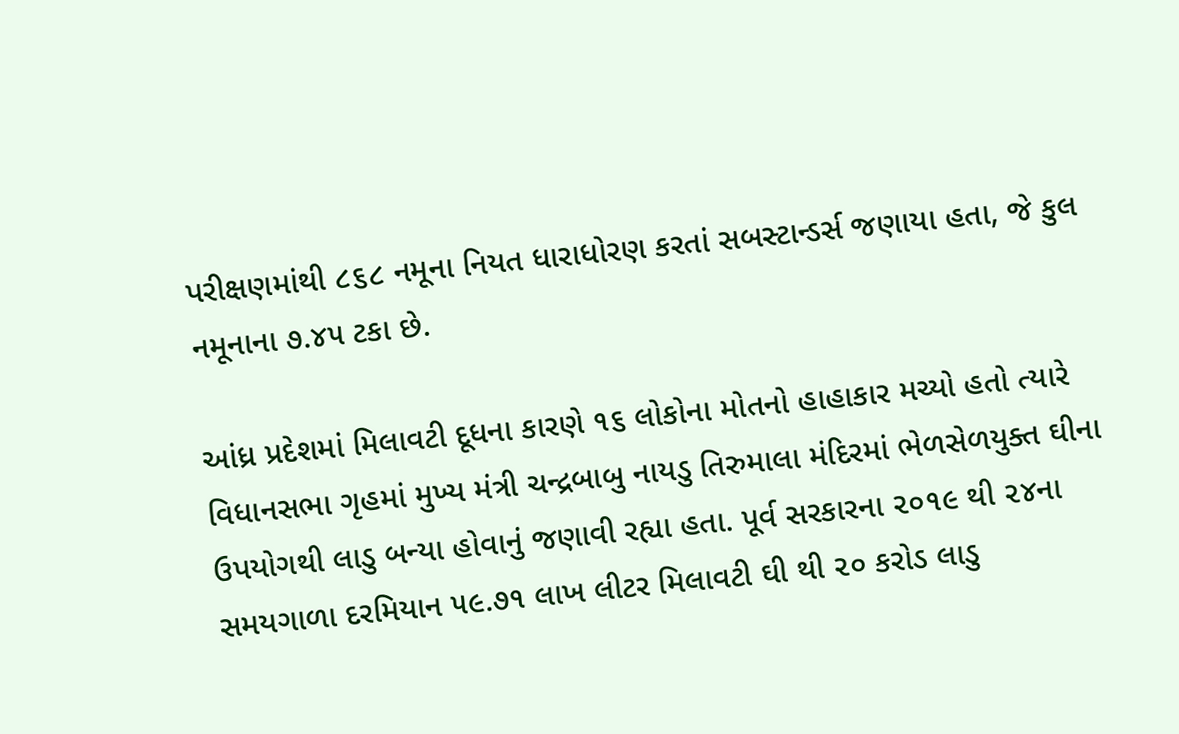પરીક્ષણમાંથી ૮૬૮ નમૂના નિયત ધારાધોરણ કરતાં સબસ્ટાન્ડર્સ જણાયા હતા, જે કુલ નમૂનાના ૭.૪૫ ટકા છે.

આંધ્ર પ્રદેશમાં મિલાવટી દૂધના કારણે ૧૬ લોકોના મોતનો હાહાકાર મચ્યો હતો ત્યારે વિધાનસભા ગૃહમાં મુખ્ય મંત્રી ચન્દ્રબાબુ નાયડુ તિરુમાલા મંદિરમાં ભેળસેળયુક્ત ઘીના ઉપયોગથી લાડુ બન્યા હોવાનું જણાવી રહ્યા હતા. પૂર્વ સરકારના ૨૦૧૯ થી ૨૪ના સમયગાળા દરમિયાન ૫૯.૭૧ લાખ લીટર મિલાવટી ઘી થી ૨૦ કરોડ લાડુ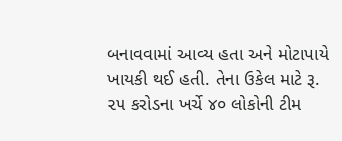બનાવવામાં આવ્ય હતા અને મોટાપાયે ખાયકી થઈ હતી. તેના ઉકેલ માટે રૂ. ૨૫ કરોડના ખર્ચે ૪૦ લોકોની ટીમ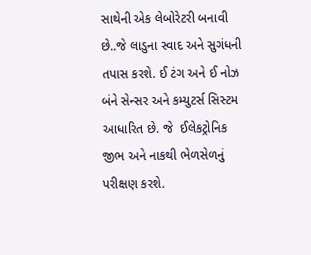સાથેની એક લેબોરેટરી બનાવી છે..જે લાડુના સ્વાદ અને સુગંધની તપાસ કરશે. ઈ ટંગ અને ઈ નોઝ બંને સેન્સર અને કમ્યુટર્સ સિસ્ટમ આધારિત છે. જે  ઈલેકટ્રોનિક જીભ અને નાકથી ભેળસેળનું પરીક્ષણ કરશે.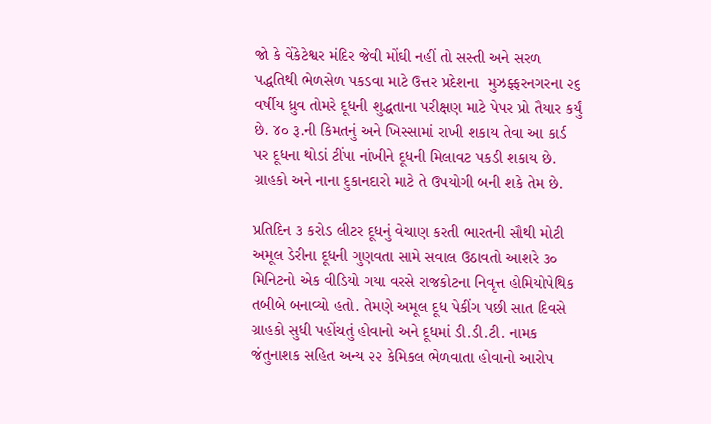જો કે વેંકેટેશ્વર મંદિર જેવી મોંઘી નહીં તો સસ્તી અને સરળ પદ્ધતિથી ભેળસેળ પકડવા માટે ઉત્તર પ્રદેશના  મુઝફ્ફરનગરના ૨૬ વર્ષીય ધ્રુવ તોમરે દૂધની શુદ્ધતાના પરીક્ષણ માટે પેપર પ્રો તૈયાર કર્યું છે. ૪૦ રૂ.ની કિમતનું અને ખિસ્સામાં રાખી શકાય તેવા આ કાર્ડ પર દૂધના થોડાં ટીંપા નાંખીને દૂધની મિલાવટ પકડી શકાય છે. ગ્રાહકો અને નાના દુકાનદારો માટે તે ઉપયોગી બની શકે તેમ છે.

પ્રતિદિન ૩ કરોડ લીટર દૂધનું વેચાણ કરતી ભારતની સૌથી મોટી અમૂલ ડેરીના દૂધની ગુણવતા સામે સવાલ ઉઠાવતો આશરે ૩૦ મિનિટનો એક વીડિયો ગયા વરસે રાજકોટના નિવૃત્ત હોમિયોપેથિક તબીબે બનાવ્યો હતો. તેમણે અમૂલ દૂધ પેકીંગ પછી સાત દિવસે ગ્રાહકો સુધી પહોંચતું હોવાનો અને દૂધમાં ડી.ડી.ટી. નામક જંતુનાશક સહિત અન્ય ૨૨ કેમિકલ ભેળવાતા હોવાનો આરોપ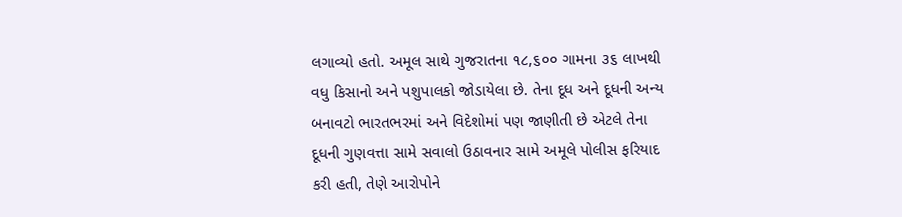લગાવ્યો હતો. અમૂલ સાથે ગુજરાતના ૧૮,૬૦૦ ગામના ૩૬ લાખથી વધુ કિસાનો અને પશુપાલકો જોડાયેલા છે. તેના દૂધ અને દૂધની અન્ય બનાવટો ભારતભરમાં અને વિદેશોમાં પણ જાણીતી છે એટલે તેના દૂધની ગુણવત્તા સામે સવાલો ઉઠાવનાર સામે અમૂલે પોલીસ ફરિયાદ કરી હતી, તેણે આરોપોને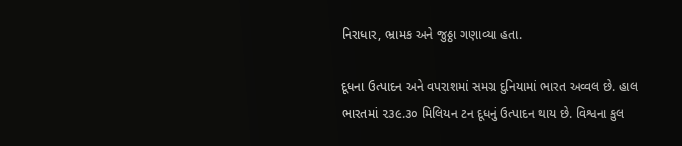નિરાધાર, ભ્રામક અને જુઠ્ઠા ગણાવ્યા હતા.

દૂધના ઉત્પાદન અને વપરાશમાં સમગ્ર દુનિયામાં ભારત અવ્વલ છે. હાલ ભારતમાં ૨૩૯.૩૦ મિલિયન ટન દૂધનું ઉત્પાદન થાય છે. વિશ્વના કુલ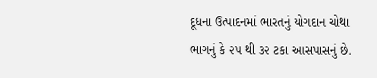દૂધના ઉત્પાદનમાં ભારતનું યોગદાન ચોથા ભાગનું કે ૨૫ થી ૩૨ ટકા આસપાસનું છે.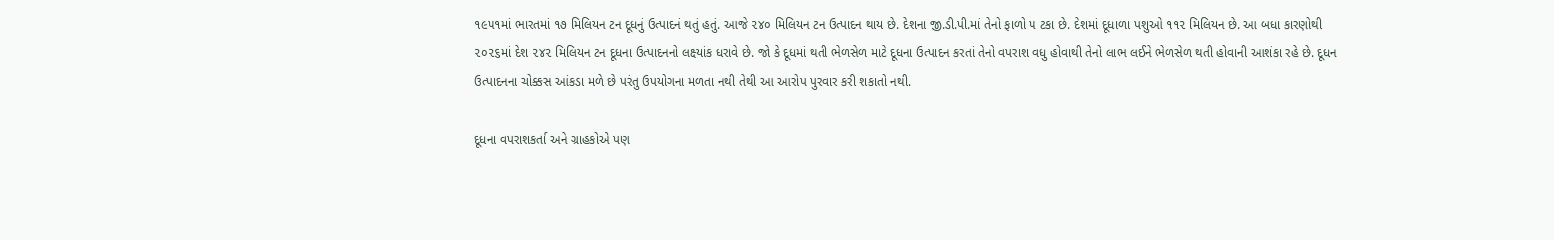૧૯૫૧માં ભારતમાં ૧૭ મિલિયન ટન દૂધનું ઉત્પાદનં થતું હતું. આજે ૨૪૦ મિલિયન ટન ઉત્પાદન થાય છે. દેશના જી.ડી.પી.માં તેનો ફાળો ૫ ટકા છે. દેશમાં દૂધાળા પશુઓ ૧૧૨ મિલિયન છે. આ બધા કારણોથી ૨૦૨૬માં દેશ ૨૪૨ મિલિયન ટન દૂધના ઉત્પાદનનો લક્ષ્યાંક ધરાવે છે. જો કે દૂધમાં થતી ભેળસેળ માટે દૂધના ઉત્પાદન કરતાં તેનો વપરાશ વધુ હોવાથી તેનો લાભ લઈને ભેળસેળ થતી હોવાની આશંકા રહે છે. દૂધન ઉત્પાદનના ચોક્કસ આંકડા મળે છે પરંતુ ઉપયોગના મળતા નથી તેથી આ આરોપ પુરવાર કરી શકાતો નથી.

દૂધના વપરાશકર્તા અને ગ્રાહકોએ પણ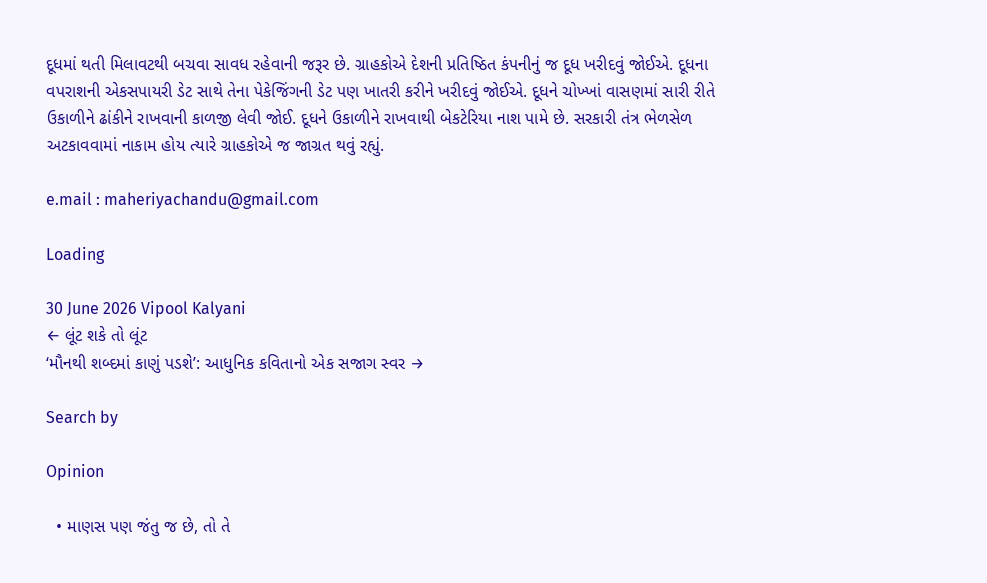દૂધમાં થતી મિલાવટથી બચવા સાવધ રહેવાની જરૂર છે. ગ્રાહકોએ દેશની પ્રતિષ્ઠિત કંપનીનું જ દૂધ ખરીદવું જોઈએ. દૂધના વપરાશની એકસપાયરી ડેટ સાથે તેના પેકેજિંગની ડેટ પણ ખાતરી કરીને ખરીદવું જોઈએ. દૂધને ચોખ્ખાં વાસણમાં સારી રીતે ઉકાળીને ઢાંકીને રાખવાની કાળજી લેવી જોઈ. દૂધને ઉકાળીને રાખવાથી બેકટેરિયા નાશ પામે છે. સરકારી તંત્ર ભેળસેળ અટકાવવામાં નાકામ હોય ત્યારે ગ્રાહકોએ જ જાગ્રત થવું રહ્યું.

e.mail : maheriyachandu@gmail.com

Loading

30 June 2026 Vipool Kalyani
← લૂંટ શકે તો લૂંટ
‘મૌનથી શબ્દમાં કાણું પડશે’: આધુનિક કવિતાનો એક સજાગ સ્વર →

Search by

Opinion

  • માણસ પણ જંતુ જ છે, તો તે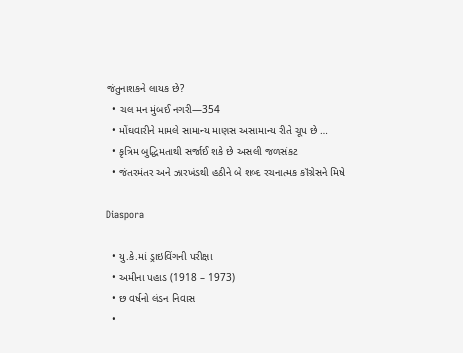જંતુનાશકને લાયક છે?
  • ચલ મન મુંબઈ નગરી—354
  • મોંઘવારીને મામલે સામાન્ય માણસ અસામાન્ય રીતે ચૂપ છે …
  • કૃત્રિમ બુદ્ધિમતાથી સર્જાઈ શકે છે અસલી જળસંકટ
  • જંતરમંતર અને ઝારખંડથી હઠીને બે શબ્દ રચનાત્મક કૉંગ્રેસને મિષે

Diaspora

  • યુ.કે.માં ડ્રાઇવિંગની પરીક્ષા
  • અમીના પહાડ (1918 – 1973)
  • છ વર્ષનો લંડન નિવાસ
  •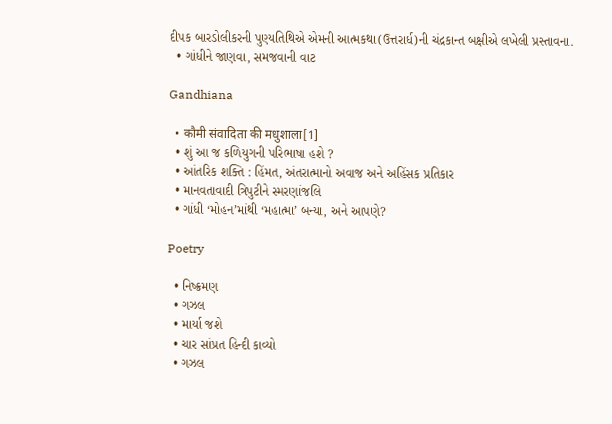દીપક બારડોલીકરની પુણ્યતિથિએ એમની આત્મકથા(ઉત્તરાર્ધ)ની ચંદ્રકાન્ત બક્ષીએ લખેલી પ્રસ્તાવના.
  • ગાંધીને જાણવા, સમજવાની વાટ

Gandhiana

  • कौमी संवादिता की मधुशाला[1]
  • શું આ જ કળિયુગની પરિભાષા હશે ?
  • આંતરિક શક્તિ : હિંમત, અંતરાત્માનો અવાજ અને અહિંસક પ્રતિકાર
  • માનવતાવાદી ત્રિપુટીને સ્મરણાંજલિ
  • ગાંધી ‘મોહન’માંથી ‘મહાત્મા’ બન્યા, અને આપણે?

Poetry

  • નિષ્ક્રમણ
  • ગઝલ
  • માર્યા જશે
  • ચાર સાંપ્રત હિન્દી કાવ્યો
  • ગઝલ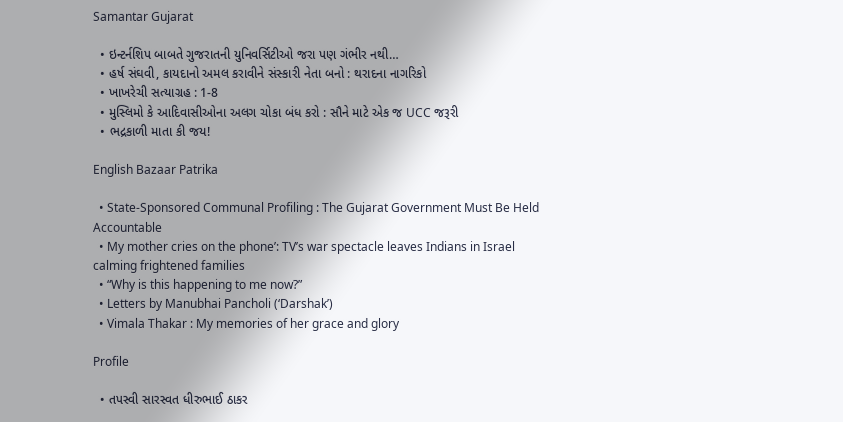Samantar Gujarat

  • ઇન્ટર્નશિપ બાબતે ગુજરાતની યુનિવર્સિટીઓ જરા પણ ગંભીર નથી…
  • હર્ષ સંઘવી, કાયદાનો અમલ કરાવીને સંસ્કારી નેતા બનો : થરાદના નાગરિકો
  • ખાખરેચી સત્યાગ્રહ : 1-8
  • મુસ્લિમો કે આદિવાસીઓના અલગ ચોકા બંધ કરો : સૌને માટે એક જ UCC જરૂરી
  • ભદ્રકાળી માતા કી જય!

English Bazaar Patrika

  • State-Sponsored Communal Profiling : The Gujarat Government Must Be Held Accountable
  • My mother cries on the phone’: TV’s war spectacle leaves Indians in Israel calming frightened families
  • “Why is this happening to me now?”
  • Letters by Manubhai Pancholi (‘Darshak’)
  • Vimala Thakar : My memories of her grace and glory

Profile

  • તપસ્વી સારસ્વત ધીરુભાઈ ઠાકર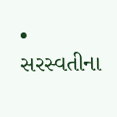• સરસ્વતીના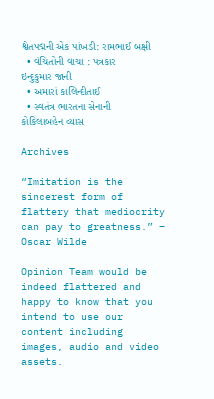શ્વેતપદ્મની એક પાંખડી: રામભાઈ બક્ષી
  • વંચિતોની વાચા : પત્રકાર ઇન્દુકુમાર જાની
  • અમારાં કાલિન્દીતાઈ
  • સ્વતંત્ર ભારતના સેનાની કોકિલાબહેન વ્યાસ

Archives

“Imitation is the sincerest form of flattery that mediocrity can pay to greatness.” – Oscar Wilde

Opinion Team would be indeed flattered and happy to know that you intend to use our content including images, audio and video assets.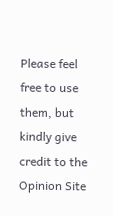Please feel free to use them, but kindly give credit to the Opinion Site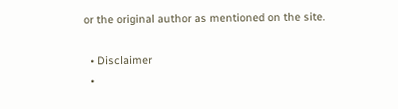or the original author as mentioned on the site.

  • Disclaimer
  •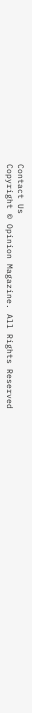Contact Us
Copyright © Opinion Magazine. All Rights Reserved